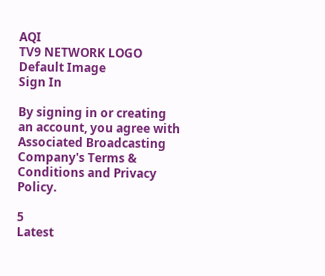AQI
TV9 NETWORK LOGO
Default Image
Sign In

By signing in or creating an account, you agree with Associated Broadcasting Company's Terms & Conditions and Privacy Policy.

5
Latest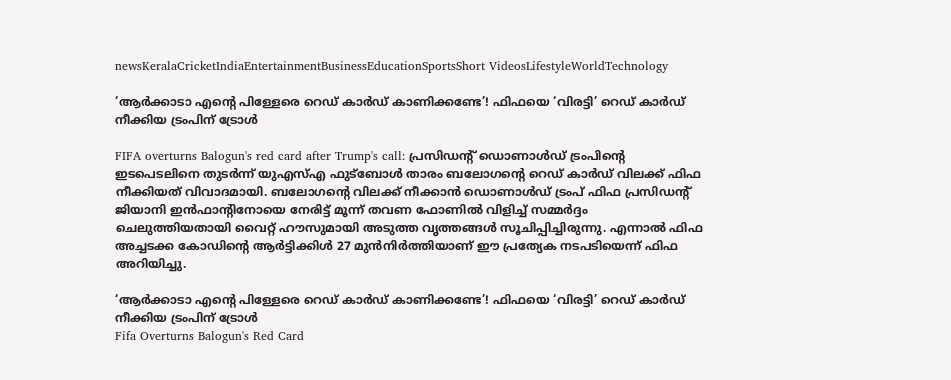newsKeralaCricketIndiaEntertainmentBusinessEducationSportsShort VideosLifestyleWorldTechnology

‘ആർക്കാടാ എന്റെ പിള്ളേരെ റെഡ് കാർഡ് കാണിക്കണ്ടേ’! ഫിഫയെ ‘വിരട്ടി’ റെഡ് കാർഡ് നീക്കിയ ട്രംപിന് ട്രോൾ

FIFA overturns Balogun's red card after Trump's call: പ്രസിഡന്റ് ഡൊണാൾഡ് ട്രംപിന്റെ ഇടപെടലിനെ തുടർന്ന് യുഎസ്എ ഫുട്ബോൾ താരം ബലോഗന്റെ റെഡ് കാർഡ് വിലക്ക് ഫിഫ നീക്കിയത് വിവാദമായി. ബലോഗന്റെ വിലക്ക് നീക്കാൻ ഡൊണാൾഡ് ട്രംപ് ഫിഫ പ്രസിഡന്റ് ജിയാനി ഇൻഫാന്റിനോയെ നേരിട്ട് മൂന്ന് തവണ ഫോണിൽ വിളിച്ച് സമ്മർദ്ദം ചെലുത്തിയതായി വൈറ്റ് ഹൗസുമായി അടുത്ത വൃത്തങ്ങൾ സൂചിപ്പിച്ചിരുന്നു. എന്നാൽ ഫിഫ അച്ചടക്ക കോഡിന്റെ ആർട്ടിക്കിൾ 27 മുൻനിർത്തിയാണ് ഈ പ്രത്യേക നടപടിയെന്ന് ഫിഫ അറിയിച്ചു.

‘ആർക്കാടാ എന്റെ പിള്ളേരെ റെഡ് കാർഡ് കാണിക്കണ്ടേ’! ഫിഫയെ ‘വിരട്ടി’ റെഡ് കാർഡ് നീക്കിയ ട്രംപിന് ട്രോൾ
Fifa Overturns Balogun's Red Card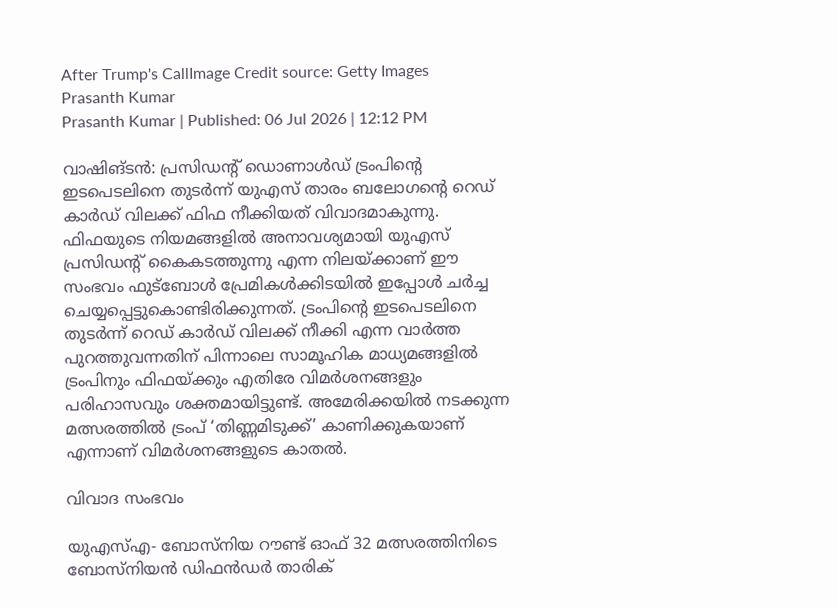After Trump's CallImage Credit source: Getty Images
Prasanth Kumar
Prasanth Kumar | Published: 06 Jul 2026 | 12:12 PM

വാഷിങ്ടൻ: പ്രസിഡന്റ് ഡൊണാൾഡ് ട്രംപിന്റെ ഇടപെടലിനെ തുടർന്ന് യുഎസ് താരം ബലോഗന്റെ റെഡ് കാർഡ് വിലക്ക് ഫിഫ നീക്കിയത് വിവാദമാകുന്നു. ഫിഫയുടെ നിയമങ്ങളിൽ അ‌നാവശ്യമായി യുഎസ് പ്രസിഡന്റ് കൈകടത്തുന്നു എന്ന നിലയ്ക്കാണ് ഈ സംഭവം ഫുട്ബോൾ പ്രേമികൾക്കിടയിൽ ഇപ്പോൾ ചർച്ച ചെയ്യപ്പെട്ടുകൊണ്ടിരിക്കുന്നത്. ട്രംപിന്റെ ഇടപെടലിനെ തുടർന്ന് റെഡ് കാർഡ് വിലക്ക് നീക്കി എന്ന വാർത്ത പുറത്തുവന്നതിന് പിന്നാലെ സാമൂഹിക മാധ്യമങ്ങളിൽ ട്രംപിനും ഫിഫയ്ക്കും എതിരേ വിമർശനങ്ങളും പരിഹാസവും ശക്തമായിട്ടുണ്ട്. അ‌മേരിക്കയിൽ നടക്കുന്ന മത്സരത്തിൽ ട്രംപ് ‘തിണ്ണമിടുക്ക്’ കാണിക്കുകയാണ് എന്നാണ് വിമർശനങ്ങളുടെ കാതൽ.

വിവാദ സംഭവം

യുഎസ്എ- ബോസ്നിയ റൗണ്ട് ഓഫ് 32 മത്സരത്തിനിടെ ബോസ്നിയൻ ഡിഫൻഡർ താരിക്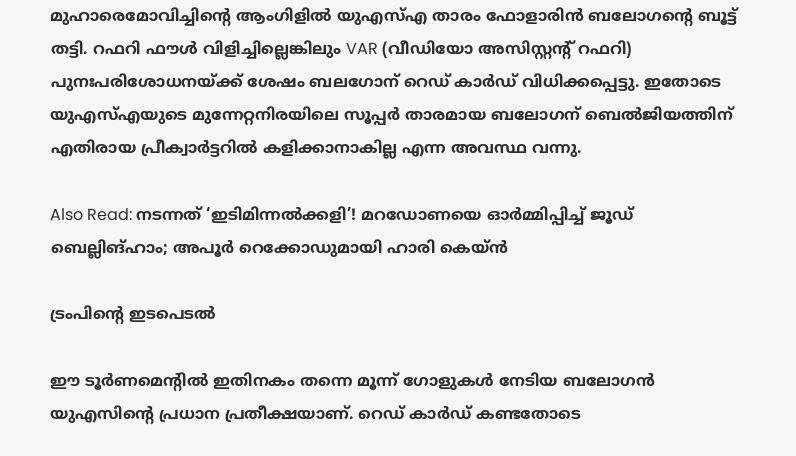മുഹാരെമോവിച്ചിന്റെ ആംഗിളിൽ യുഎസ്എ താരം ഫോളാരിൻ ബലോഗന്റെ ബൂട്ട് തട്ടി. റഫറി ഫൗൾ വിളിച്ചില്ലെങ്കിലും VAR (വീഡിയോ അസിസ്റ്റന്റ് റഫറി) പുനഃപരിശോധനയ്ക്ക് ശേഷം ബലഗോന് റെഡ് കാർഡ് വിധിക്കപ്പെട്ടു. ഇതോടെ യുഎസ്എയുടെ മുന്നേറ്റനിരയിലെ സൂപ്പർ താരമായ ബലോഗന് ബെൽജിയത്തിന് എതിരായ പ്രീക്വാർട്ടറിൽ കളിക്കാനാകില്ല എന്ന അ‌വസ്ഥ വന്നു.

Also Read: നടന്നത് ‘ഇടിമിന്നൽക്കളി’! മറഡോണയെ ഓർമ്മിപ്പിച്ച് ജൂഡ് ബെല്ലിങ്ഹാം; അ‌പൂർ റെക്കോഡുമായി ഹാരി കെയ്ൻ

ട്രംപിന്റെ ഇടപെടൽ

ഈ ടൂർണമെന്റിൽ ഇതിനകം തന്നെ മൂന്ന് ഗോളുകൾ നേടിയ ബലോഗൻ യുഎസിന്റെ പ്രധാന പ്രതീക്ഷയാണ്. റെഡ് കാർഡ് കണ്ടതോടെ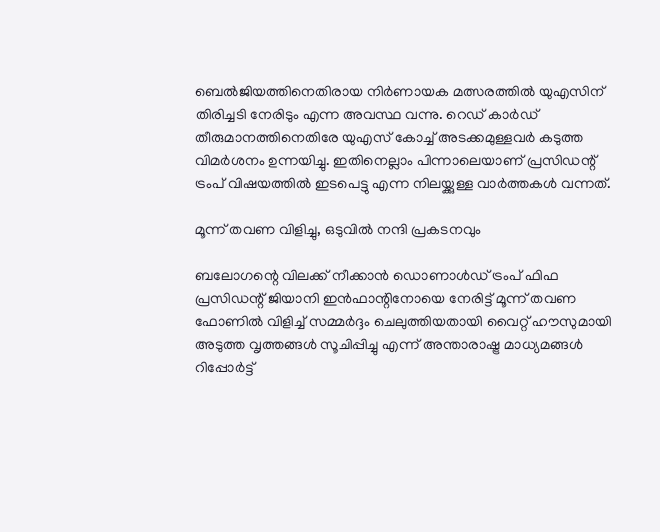ബെൽജിയത്തിനെതിരായ നിർണായക മത്സരത്തിൽ യുഎസിന് തിരിച്ചടി നേരിടും എന്ന അ‌വസ്ഥ വന്നു. റെഡ് കാർഡ് തീരുമാനത്തിനെതിരേ യുഎസ് കോച്ച് അ‌ടക്കമുള്ളവർ കടുത്ത വിമർശനം ഉന്നയിച്ചു. ഇതിനെല്ലാം പിന്നാലെയാണ് പ്രസിഡന്റ് ട്രംപ് വിഷയത്തിൽ ഇടപെട്ടു എന്ന നിലയ്ക്കുള്ള വാർത്തകൾ വന്നത്.

മൂന്ന് തവണ വിളിച്ചു, ഒടുവിൽ നന്ദി പ്രകടനവും

ബലോഗന്റെ വിലക്ക് നീക്കാൻ ഡൊണാൾഡ് ട്രംപ് ഫിഫ പ്രസിഡന്റ് ജിയാനി ഇൻഫാന്റിനോയെ നേരിട്ട് മൂന്ന് തവണ ഫോണിൽ വിളിച്ച് സമ്മർദ്ദം ചെലുത്തിയതായി വൈറ്റ് ഹൗസുമായി അടുത്ത വൃത്തങ്ങൾ സൂചിപ്പിച്ചു എന്ന് അ‌ന്താരാഷ്ട്ര മാധ്യമങ്ങൾ റിപ്പോർട്ട്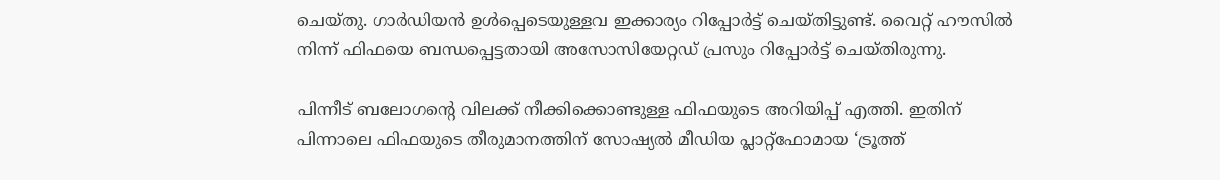ചെയ്തു. ഗാർഡിയൻ ഉൾപ്പെടെയുള്ളവ ഇക്കാര്യം റിപ്പോർട്ട് ചെയ്തിട്ടുണ്ട്. വൈറ്റ് ഹൗസിൽ നിന്ന് ഫിഫയെ ബന്ധപ്പെട്ടതായി അ‌സോസിയേറ്റഡ് പ്രസും റിപ്പോർട്ട് ചെയ്തിരുന്നു.

പിന്നീട് ബലോഗന്റെ വിലക്ക് നീക്കിക്കൊണ്ടുള്ള ഫിഫയുടെ അ‌റിയിപ്പ് എത്തി. ഇതിന് പിന്നാലെ ഫിഫയുടെ തീരുമാനത്തിന് സോഷ്യൽ മീഡിയ പ്ലാറ്റ്‌ഫോമായ ‘ട്രൂത്ത്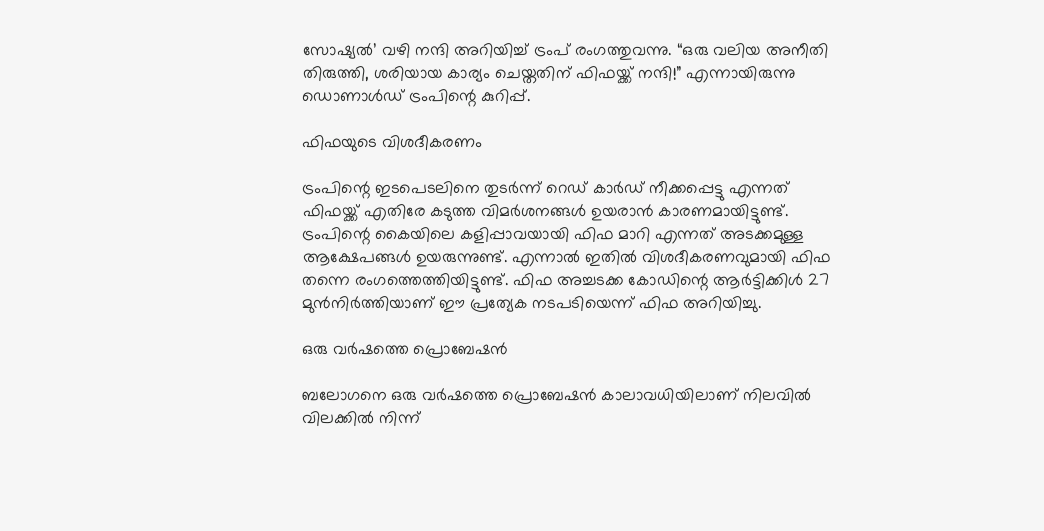സോഷ്യൽ’ വഴി നന്ദി അറിയിച്ച് ട്രംപ് രംഗത്തുവന്നു. “ഒരു വലിയ അനീതി തിരുത്തി, ശരിയായ കാര്യം ചെയ്തതിന് ഫിഫയ്ക്ക് നന്ദി!” എന്നായിരുന്നു ഡൊണാൾഡ് ട്രംപിന്റെ കുറിപ്പ്.

ഫിഫയുടെ വിശദീകരണം

ട്രംപിന്റെ ഇടപെടലിനെ തുടർന്ന് റെഡ് കാർഡ് നീക്കപ്പെട്ടു എന്നത് ഫിഫയ്ക്ക് എതിരേ കടുത്ത വിമർശനങ്ങൾ ഉയരാൻ കാരണമായിട്ടുണ്ട്. ട്രംപിന്റെ കൈയിലെ കളിപ്പാവയായി ഫിഫ മാറി എന്നത് അ‌ടക്കമുള്ള ആക്ഷേപങ്ങൾ ഉയരുന്നുണ്ട്. എന്നാൽ ഇതിൽ വിശദീകരണവുമായി ഫിഫ തന്നെ രംഗത്തെത്തിയിട്ടുണ്ട്. ഫിഫ അച്ചടക്ക കോഡിന്റെ ആർട്ടിക്കിൾ 27 മുൻനിർത്തിയാണ് ഈ പ്രത്യേക നടപടിയെന്ന് ഫിഫ അറിയിച്ചു.

ഒരു വർഷത്തെ പ്രൊബേഷൻ

ബലോഗനെ ഒരു വർഷത്തെ പ്രൊബേഷൻ കാലാവധിയിലാണ് നിലവിൽ വിലക്കിൽ നിന്ന്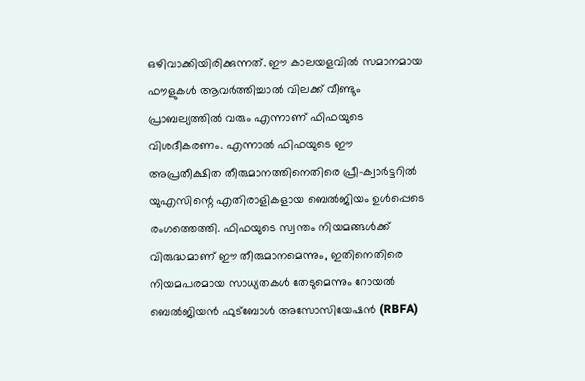ഒഴിവാക്കിയിരിക്കുന്നത്. ഈ കാലയളവിൽ സമാനമായ ഫൗളുകൾ ആവർത്തിച്ചാൽ വിലക്ക് വീണ്ടും പ്രാബല്യത്തിൽ വരും എന്നാണ് ഫിഫയുടെ വിശദീകരണം. എന്നാൽ ഫിഫയുടെ ഈ അപ്രതീക്ഷിത തീരുമാനത്തിനെതിരെ പ്രീ-ക്വാർട്ടറിൽ യുഎസിന്റെ എതിരാളികളായ ബെൽജിയം ഉൾപ്പെടെ രംഗത്തെത്തി. ഫിഫയുടെ സ്വന്തം നിയമങ്ങൾക്ക് വിരുദ്ധമാണ് ഈ തീരുമാനമെന്നും, ഇതിനെതിരെ നിയമപരമായ സാധ്യതകൾ തേടുമെന്നും റോയൽ ബെൽജിയൻ ഫുട്ബോൾ അസോസിയേഷൻ (RBFA)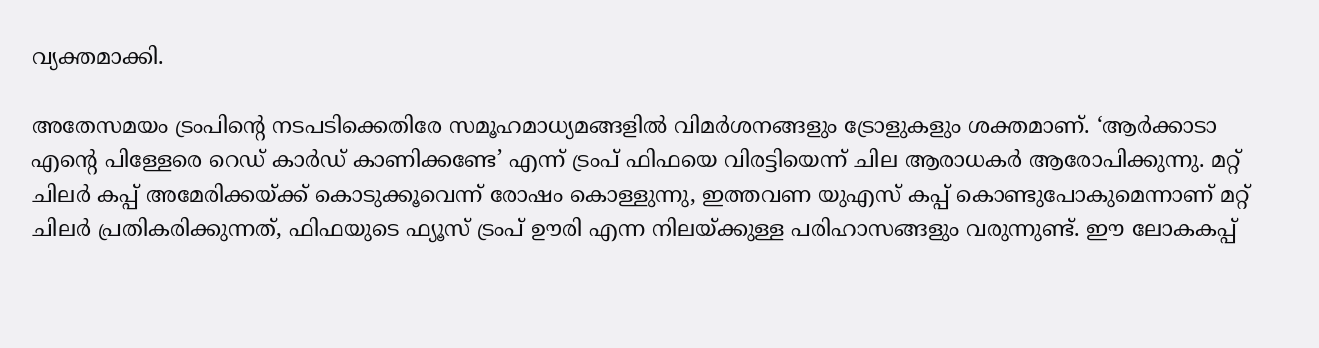വ്യക്തമാക്കി.

അ‌തേസമയം ട്രംപിന്റെ നടപടിക്കെതിരേ സമൂഹമാധ്യമങ്ങളിൽ വിമർശനങ്ങളും ട്രോളുകളും ശക്തമാണ്. ‘ആർക്കാടാ എന്റെ പിള്ളേരെ റെഡ് കാർഡ് കാണിക്കണ്ടേ’ എന്ന് ട്രംപ് ഫിഫയെ വിരട്ടിയെന്ന് ചില ആരാധകർ ആരോപിക്കുന്നു. മറ്റ് ചിലർ കപ്പ് അ‌മേരിക്കയ്ക്ക് കൊടുക്കൂവെന്ന് രോഷം കൊള്ളുന്നു, ഇത്തവണ യുഎസ് കപ്പ് കൊണ്ടുപോകുമെന്നാണ് മറ്റ് ചിലർ പ്രതികരിക്കുന്നത്, ഫിഫയുടെ ഫ്യൂസ് ട്രംപ് ഊരി എന്ന നിലയ്ക്കുള്ള പരിഹാസങ്ങളും വരുന്നുണ്ട്. ഈ ലോകകപ്പ്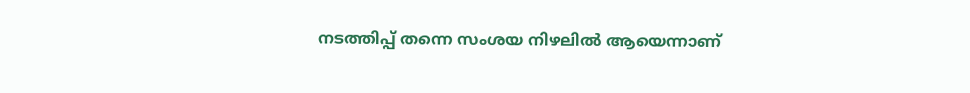നടത്തിപ്പ് തന്നെ സംശയ നിഴലിൽ ആയെന്നാണ്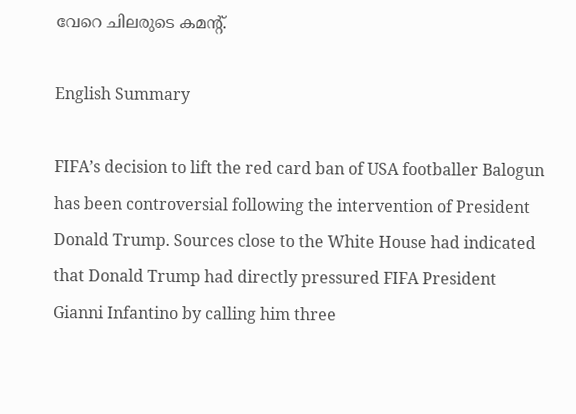വേറെ ചിലരുടെ കമന്റ്.

English Summary

FIFA’s decision to lift the red card ban of USA footballer Balogun has been controversial following the intervention of President Donald Trump. Sources close to the White House had indicated that Donald Trump had directly pressured FIFA President Gianni Infantino by calling him three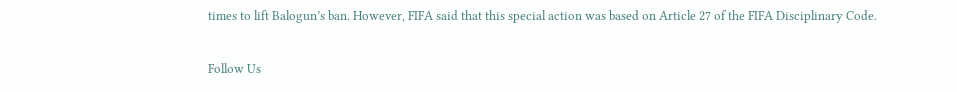times to lift Balogun’s ban. However, FIFA said that this special action was based on Article 27 of the FIFA Disciplinary Code.

Follow Us